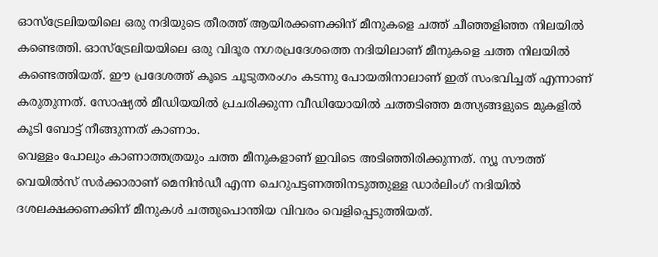ഓസ്ട്രേലിയയിലെ ഒരു നദിയുടെ തീരത്ത് ആയിരക്കണക്കിന് മീനുകളെ ചത്ത് ചീഞ്ഞളിഞ്ഞ നിലയിൽ കണ്ടെത്തി. ഓസ്ട്രേലിയയിലെ ഒരു വിദൂര നഗരപ്രദേശത്തെ നദിയിലാണ് മീനുകളെ ചത്ത നിലയിൽ കണ്ടെത്തിയത്. ഈ പ്രദേശത്ത് കൂടെ ചൂടുതരംഗം കടന്നു പോയതിനാലാണ് ഇത് സംഭവിച്ചത് എന്നാണ് കരുതുന്നത്. സോഷ്യൽ മീഡിയയിൽ പ്രചരിക്കുന്ന വീഡിയോയിൽ ചത്തടിഞ്ഞ മത്സ്യങ്ങളുടെ മുകളിൽ കൂടി ബോട്ട് നീങ്ങുന്നത് കാണാം.
വെള്ളം പോലും കാണാത്തത്രയും ചത്ത മീനുകളാണ് ഇവിടെ അടിഞ്ഞിരിക്കുന്നത്. ന്യൂ സൗത്ത് വെയിൽസ് സർക്കാരാണ് മെനിൻഡീ എന്ന ചെറുപട്ടണത്തിനടുത്തുള്ള ഡാർലിംഗ് നദിയിൽ ദശലക്ഷക്കണക്കിന് മീനുകൾ ചത്തുപൊന്തിയ വിവരം വെളിപ്പെടുത്തിയത്.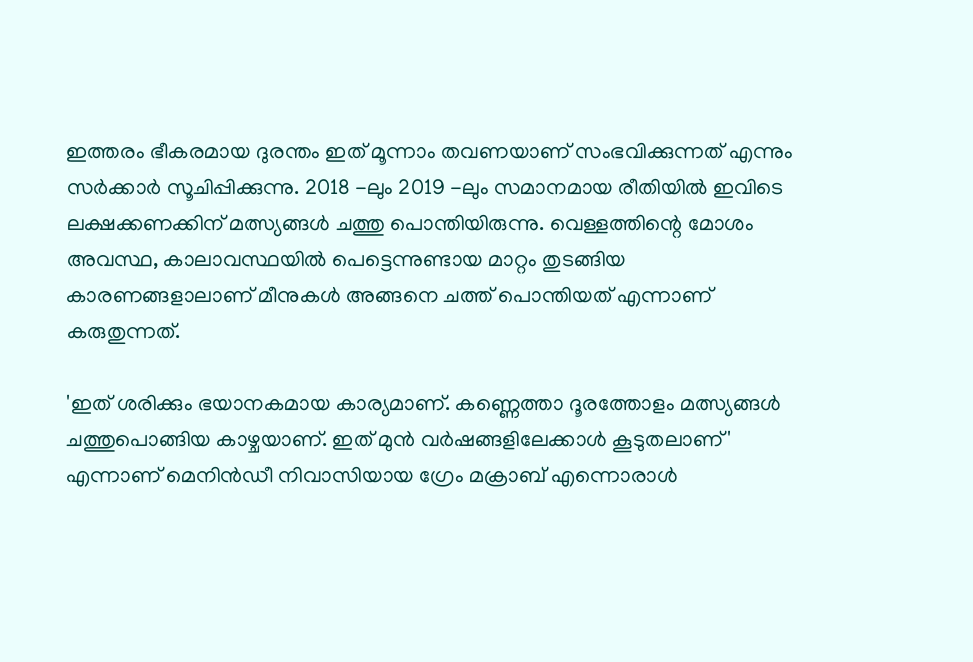ഇത്തരം ഭീകരമായ ദുരന്തം ഇത് മൂന്നാം തവണയാണ് സംഭവിക്കുന്നത് എന്നും സർക്കാർ സൂചിപ്പിക്കുന്നു. 2018 -ലും 2019 -ലും സമാനമായ രീതിയിൽ ഇവിടെ ലക്ഷക്കണക്കിന് മത്സ്യങ്ങൾ ചത്തു പൊന്തിയിരുന്നു. വെള്ളത്തിന്റെ മോശം അവസ്ഥ, കാലാവസ്ഥയിൽ പെട്ടെന്നുണ്ടായ മാറ്റം തുടങ്ങിയ കാരണങ്ങളാലാണ് മീനുകൾ അങ്ങനെ ചത്ത് പൊന്തിയത് എന്നാണ് കരുതുന്നത്.

'ഇത് ശരിക്കും ഭയാനകമായ കാര്യമാണ്. കണ്ണെത്താ ദൂരത്തോളം മത്സ്യങ്ങൾ ചത്തുപൊങ്ങിയ കാഴ്ചയാണ്. ഇത് മുൻ വർഷങ്ങളിലേക്കാൾ കൂടുതലാണ്' എന്നാണ് മെനിൻഡീ നിവാസിയായ ഗ്രേം മക്രാബ് എന്നൊരാൾ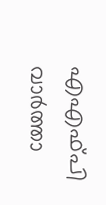എഎഫ്പി വാർത്താ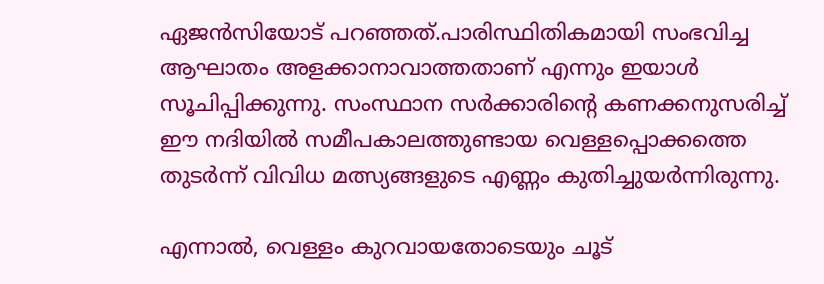ഏജൻസിയോട് പറഞ്ഞത്.പാരിസ്ഥിതികമായി സംഭവിച്ച ആഘാതം അളക്കാനാവാത്തതാണ് എന്നും ഇയാൾ സൂചിപ്പിക്കുന്നു. സംസ്ഥാന സർക്കാരിന്റെ കണക്കനുസരിച്ച് ഈ നദിയിൽ സമീപകാലത്തുണ്ടായ വെള്ളപ്പൊക്കത്തെ തുടർന്ന് വിവിധ മത്സ്യങ്ങളുടെ എണ്ണം കുതിച്ചുയർന്നിരുന്നു.

എന്നാൽ, വെള്ളം കുറവായതോടെയും ചൂട്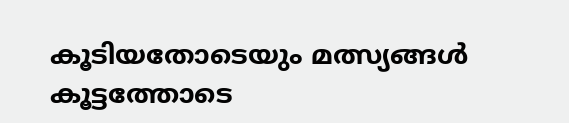കൂടിയതോടെയും മത്സ്യങ്ങൾ കൂട്ടത്തോടെ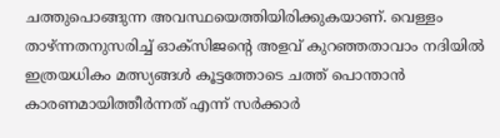ചത്തുപൊങ്ങുന്ന അവസ്ഥയെത്തിയിരിക്കുകയാണ്. വെള്ളം താഴ്ന്നതനുസരിച്ച് ഓക്സിജന്റെ അളവ് കുറഞ്ഞതാവാം നദിയിൽ ഇത്രയധികം മത്സ്യങ്ങൾ കൂട്ടത്തോടെ ചത്ത് പൊന്താൻ കാരണമായിത്തീർന്നത് എന്ന് സർക്കാർ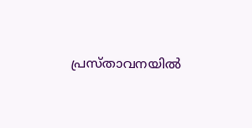പ്രസ്താവനയിൽ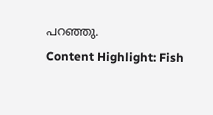പറഞ്ഞു.
Content Highlight: Fish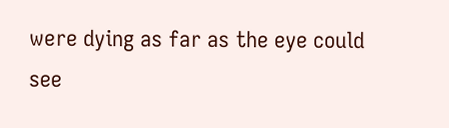were dying as far as the eye could see